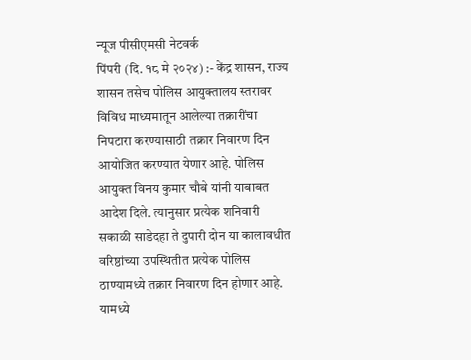न्यूज पीसीएमसी नेटवर्क
पिंपरी (दि. १८ मे २०२४) :- केंद्र शासन, राज्य शासन तसेच पोलिस आयुक्तालय स्तरावर विविध माध्यमातून आलेल्या तक्रारींचा निपटारा करण्यासाठी तक्रार निवारण दिन आयोजित करण्यात येणार आहे. पोलिस आयुक्त विनय कुमार चौबे यांनी याबाबत आदेश दिले. त्यानुसार प्रत्येक शनिवारी सकाळी साडेदहा ते दुपारी दोन या कालावधीत वरिष्ठांच्या उपस्थितीत प्रत्येक पोलिस ठाण्यामध्ये तक्रार निवारण दिन होणार आहे. यामध्ये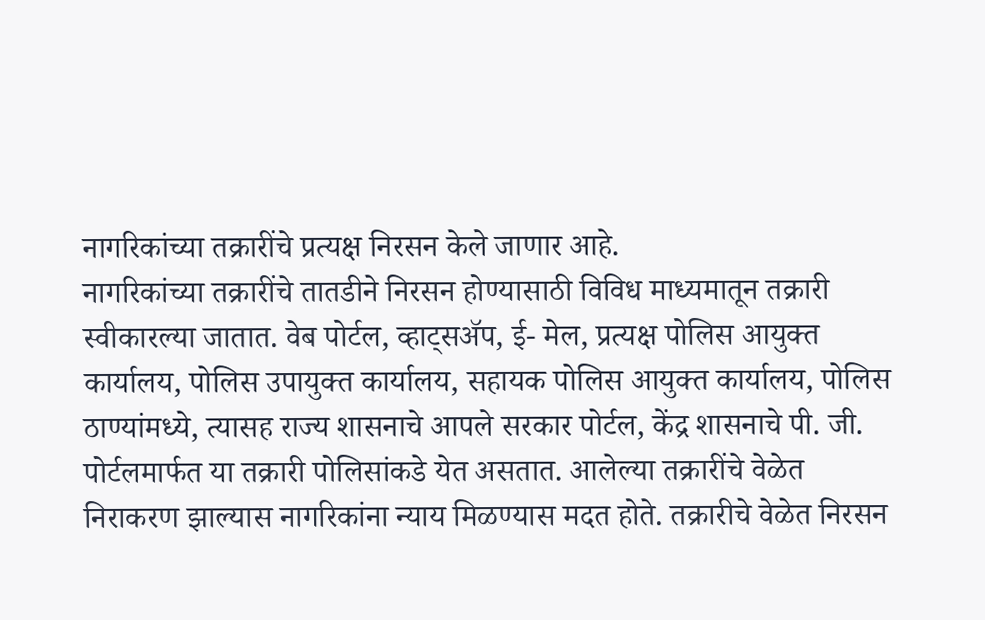नागरिकांच्या तक्रारींचे प्रत्यक्ष निरसन केले जाणार आहे.
नागरिकांच्या तक्रारींचे तातडीने निरसन होण्यासाठी विविध माध्यमातून तक्रारी स्वीकारल्या जातात. वेब पोर्टल, व्हाट्सॲप, ई- मेल, प्रत्यक्ष पोलिस आयुक्त कार्यालय, पोलिस उपायुक्त कार्यालय, सहायक पोलिस आयुक्त कार्यालय, पोलिस ठाण्यांमध्ये, त्यासह राज्य शासनाचे आपले सरकार पोर्टल, केंद्र शासनाचे पी. जी. पोर्टलमार्फत या तक्रारी पोलिसांकडे येत असतात. आलेल्या तक्रारींचे वेळेत निराकरण झाल्यास नागरिकांना न्याय मिळण्यास मदत होते. तक्रारीचे वेळेत निरसन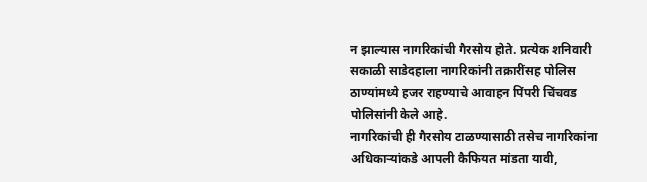न झाल्यास नागरिकांची गैरसोय होते. प्रत्येक शनिवारी सकाळी साडेदहाला नागरिकांनी तक्रारींसह पोलिस ठाण्यांमध्ये हजर राहण्याचे आवाहन पिंपरी चिंचवड पोलिसांनी केले आहे.
नागरिकांची ही गैरसोय टाळण्यासाठी तसेच नागरिकांना अधिकाऱ्यांकडे आपली कैफियत मांडता यावी,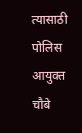त्यासाठी पोलिस आयुक्त चौबे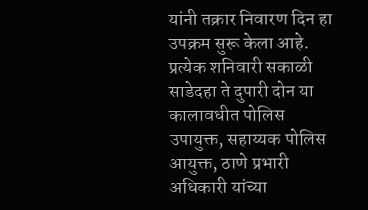यांनी तक्रार निवारण दिन हा उपक्रम सुरू केला आहे. प्रत्येक शनिवारी सकाळी साडेदहा ते दुपारी दोन या कालावधीत पोलिस उपायुक्त, सहाय्यक पोलिस आयुक्त, ठाणे प्रभारी अधिकारी यांच्या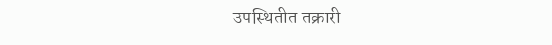उपस्थितीत तक्रारी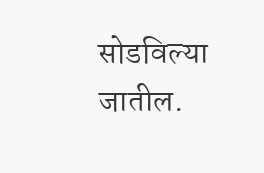सोडविल्या जातील.